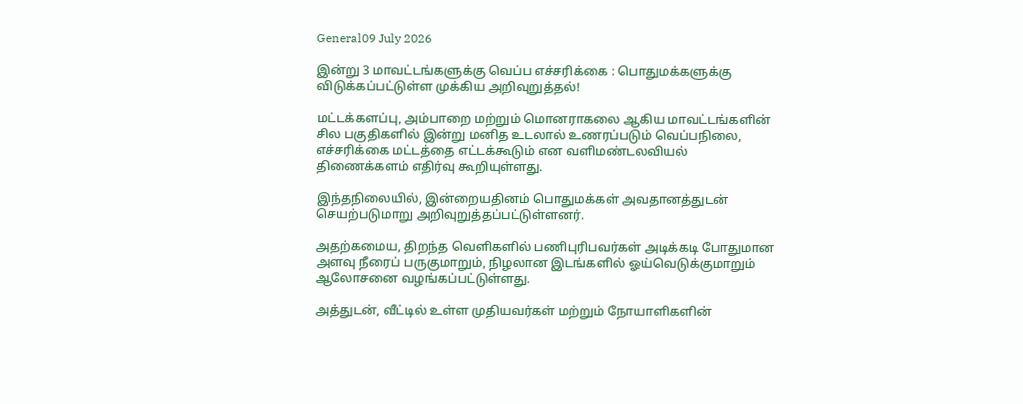General09 July 2026

இன்று 3 மாவட்டங்களுக்கு வெப்ப எச்சரிக்கை : பொதுமக்களுக்கு விடுக்கப்பட்டுள்ள முக்கிய அறிவுறுத்தல்!

மட்டக்களப்பு, அம்பாறை மற்றும் மொனராகலை ஆகிய மாவட்டங்களின் சில பகுதிகளில் இன்று மனித உடலால் உணரப்படும் வெப்பநிலை, எச்சரிக்கை மட்டத்தை எட்டக்கூடும் என வளிமண்டலவியல் திணைக்களம் எதிர்வு கூறியுள்ளது.

இந்தநிலையில், இன்றையதினம் பொதுமக்கள் அவதானத்துடன் செயற்படுமாறு அறிவுறுத்தப்பட்டுள்ளனர்.

அதற்கமைய, திறந்த வெளிகளில் பணிபுரிபவர்கள் அடிக்கடி போதுமான அளவு நீரைப் பருகுமாறும், நிழலான இடங்களில் ஓய்வெடுக்குமாறும் ஆலோசனை வழங்கப்பட்டுள்ளது.

அத்துடன், வீட்டில் உள்ள முதியவர்கள் மற்றும் நோயாளிகளின்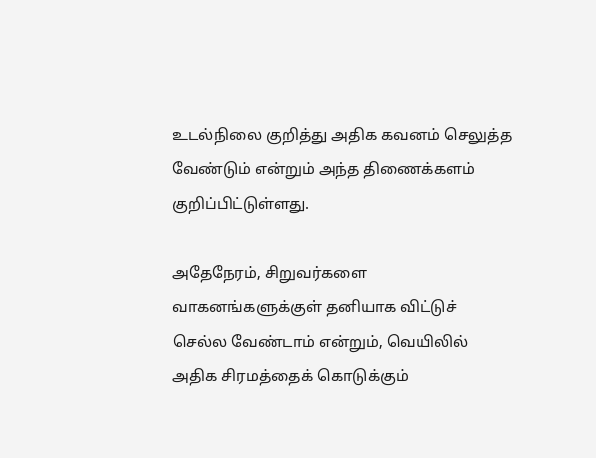உடல்நிலை குறித்து அதிக கவனம் செலுத்த வேண்டும் என்றும் அந்த திணைக்களம் குறிப்பிட்டுள்ளது.

அதேநேரம், சிறுவர்களை வாகனங்களுக்குள் தனியாக விட்டுச் செல்ல வேண்டாம் என்றும், வெயிலில் அதிக சிரமத்தைக் கொடுக்கும்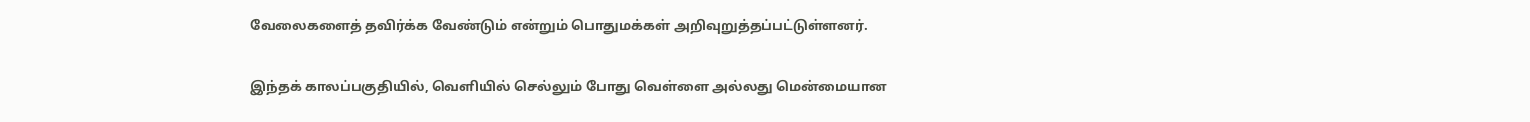வேலைகளைத் தவிர்க்க வேண்டும் என்றும் பொதுமக்கள் அறிவுறுத்தப்பட்டுள்ளனர்.

இந்தக் காலப்பகுதியில், வெளியில் செல்லும் போது வெள்ளை அல்லது மென்மையான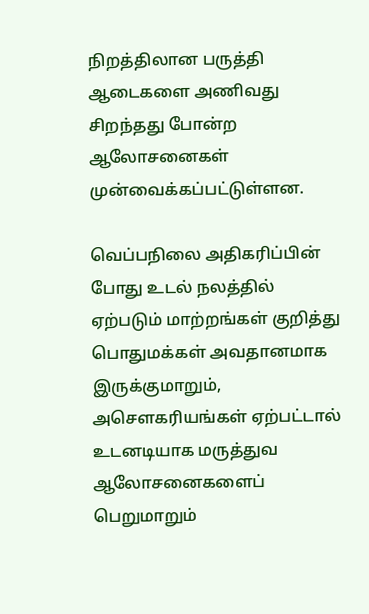நிறத்திலான பருத்தி ஆடைகளை அணிவது சிறந்தது போன்ற ஆலோசனைகள் முன்வைக்கப்பட்டுள்ளன.

வெப்பநிலை அதிகரிப்பின் போது உடல் நலத்தில் ஏற்படும் மாற்றங்கள் குறித்து பொதுமக்கள் அவதானமாக இருக்குமாறும், அசௌகரியங்கள் ஏற்பட்டால் உடனடியாக மருத்துவ ஆலோசனைகளைப் பெறுமாறும்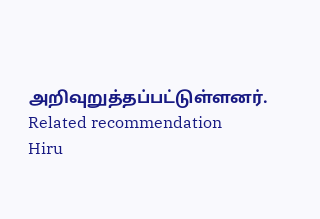அறிவுறுத்தப்பட்டுள்ளனர்.
Related recommendation
Hiru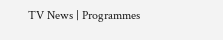TV News | Programmes